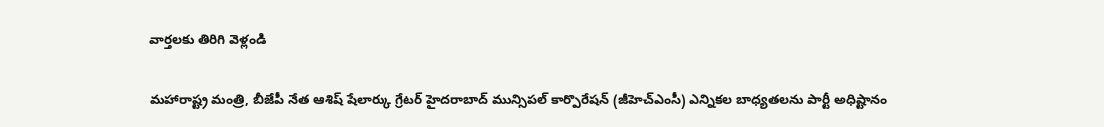వార్తలకు తిరిగి వెళ్లండి

మహారాష్ట్ర మంత్రి, బీజేపీ నేత ఆశిష్ షేలార్కు గ్రేటర్ హైదరాబాద్ మున్సిపల్ కార్పొరేషన్ (జీహెచ్ఎంసీ) ఎన్నికల బాధ్యతలను పార్టీ అధిష్టానం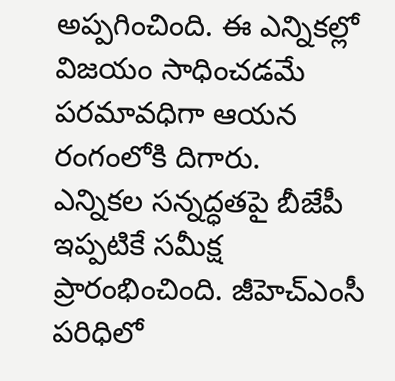అప్పగించింది. ఈ ఎన్నికల్లో విజయం సాధించడమే పరమావధిగా ఆయన రంగంలోకి దిగారు.
ఎన్నికల సన్నద్ధతపై బీజేపీ ఇప్పటికే సమీక్ష ప్రారంభించింది. జీహెచ్ఎంసీ పరిధిలో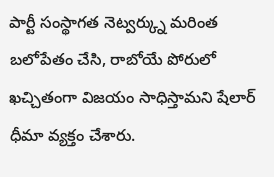పార్టీ సంస్థాగత నెట్వర్క్ను మరింత బలోపేతం చేసి, రాబోయే పోరులో ఖచ్చితంగా విజయం సాధిస్తామని షేలార్ ధీమా వ్యక్తం చేశారు.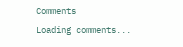Comments
Loading comments...